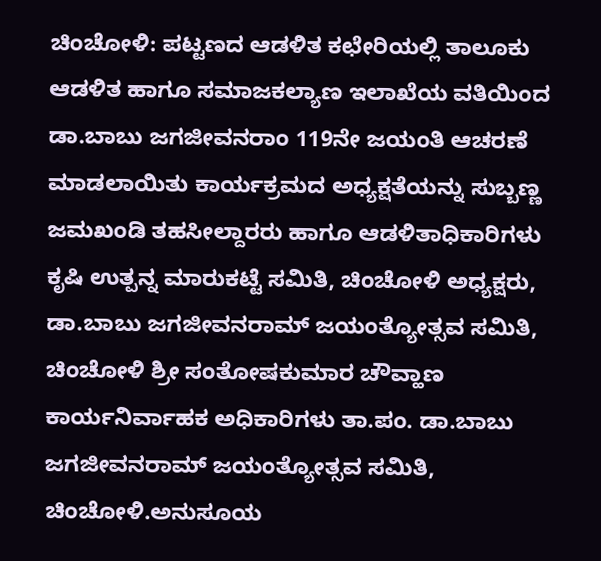ಚಿಂಚೋಳಿ: ಪಟ್ಟಣದ ಆಡಳಿತ ಕಛೇರಿಯಲ್ಲಿ ತಾಲೂಕು ಆಡಳಿತ ಹಾಗೂ ಸಮಾಜಕಲ್ಯಾಣ ಇಲಾಖೆಯ ವತಿಯಿಂದ ಡಾ.ಬಾಬು ಜಗಜೀವನರಾಂ 119ನೇ ಜಯಂತಿ ಆಚರಣೆ ಮಾಡಲಾಯಿತು ಕಾರ್ಯಕ್ರಮದ ಅಧ್ಯಕ್ಷತೆಯನ್ನು ಸುಬ್ಬಣ್ಣ ಜಮಖಂಡಿ ತಹಸೀಲ್ದಾರರು ಹಾಗೂ ಆಡಳಿತಾಧಿಕಾರಿಗಳು ಕೃಷಿ ಉತ್ಪನ್ನ ಮಾರುಕಟ್ಟೆ ಸಮಿತಿ, ಚಿಂಚೋಳಿ ಅಧ್ಯಕ್ಷರು, ಡಾ.ಬಾಬು ಜಗಜೀವನರಾಮ್ ಜಯಂತ್ಯೋತ್ಸವ ಸಮಿತಿ, ಚಿಂಚೋಳಿ ಶ್ರೀ ಸಂತೋಷಕುಮಾರ ಚೌವ್ಹಾಣ
ಕಾರ್ಯನಿರ್ವಾಹಕ ಅಧಿಕಾರಿಗಳು ತಾ.ಪಂ. ಡಾ.ಬಾಬು ಜಗಜೀವನರಾಮ್ ಜಯಂತ್ಯೋತ್ಸವ ಸಮಿತಿ, ಚಿಂಚೋಳಿ.ಅನುಸೂಯ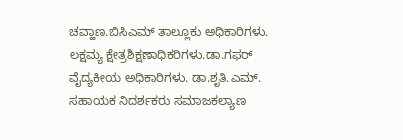ಚವ್ಹಾಣ.ಬಿಸಿಎಮ್ ತಾಲ್ಲೂಕು ಅಧಿಕಾರಿಗಳು. ಲಕ್ಷಮ್ಯ ಕ್ಷೇತ್ರಶಿಕ್ಷಣಾಧಿಕರಿಗಳು.ಡಾ.ಗಫರ್ ವೈದ್ಯಕೀಯ ಅಧಿಕಾರಿಗಳು. ಡಾ.ಶೃತಿ.ಎಮ್. ಸಹಾಯಕ ನಿದರ್ಶಕರು ಸಮಾಜಕಲ್ಯಾಣ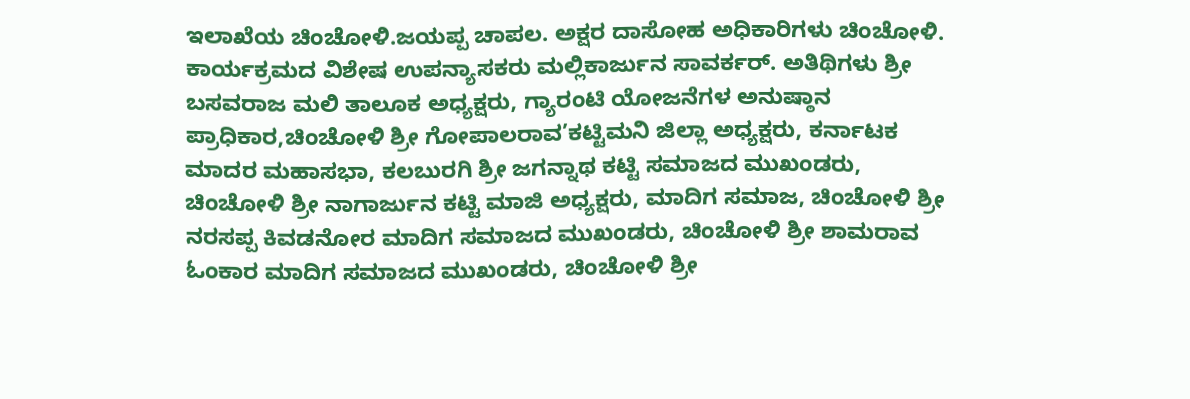ಇಲಾಖೆಯ ಚಿಂಚೋಳಿ.ಜಯಪ್ಪ ಚಾಪಲ. ಅಕ್ಷರ ದಾಸೋಹ ಅಧಿಕಾರಿಗಳು ಚಿಂಚೋಳಿ. ಕಾರ್ಯಕ್ರಮದ ವಿಶೇಷ ಉಪನ್ಯಾಸಕರು ಮಲ್ಲಿಕಾರ್ಜುನ ಸಾವರ್ಕರ್. ಅತಿಥಿಗಳು ಶ್ರೀ ಬಸವರಾಜ ಮಲಿ ತಾಲೂಕ ಅಧ್ಯಕ್ಷರು, ಗ್ಯಾರಂಟಿ ಯೋಜನೆಗಳ ಅನುಷ್ಠಾನ ಪ್ರಾಧಿಕಾರ,ಚಿಂಚೋಳಿ ಶ್ರೀ ಗೋಪಾಲರಾವ’ಕಟ್ಟಿಮನಿ ಜಿಲ್ಲಾ ಅಧ್ಯಕ್ಷರು, ಕರ್ನಾಟಕ ಮಾದರ ಮಹಾಸಭಾ, ಕಲಬುರಗಿ ಶ್ರೀ ಜಗನ್ನಾಥ ಕಟ್ಟಿ ಸಮಾಜದ ಮುಖಂಡರು, ಚಿಂಚೋಳಿ ಶ್ರೀ ನಾಗಾರ್ಜುನ ಕಟ್ಟಿ ಮಾಜಿ ಅಧ್ಯಕ್ಷರು, ಮಾದಿಗ ಸಮಾಜ, ಚಿಂಚೋಳಿ ಶ್ರೀ ನರಸಪ್ಪ ಕಿವಡನೋರ ಮಾದಿಗ ಸಮಾಜದ ಮುಖಂಡರು, ಚಿಂಚೋಳಿ ಶ್ರೀ ಶಾಮರಾವ ಓಂಕಾರ ಮಾದಿಗ ಸಮಾಜದ ಮುಖಂಡರು, ಚಿಂಚೋಳಿ ಶ್ರೀ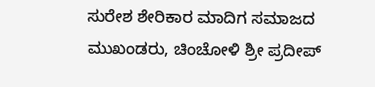ಸುರೇಶ ಶೇರಿಕಾರ ಮಾದಿಗ ಸಮಾಜದ ಮುಖಂಡರು, ಚಿಂಚೋಳಿ ಶ್ರೀ ಪ್ರದೀಪ್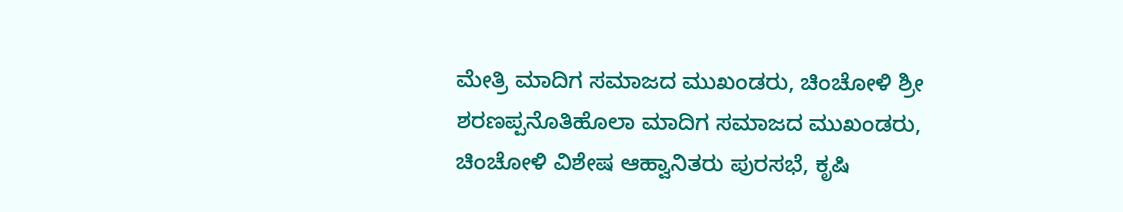ಮೇತ್ರಿ ಮಾದಿಗ ಸಮಾಜದ ಮುಖಂಡರು, ಚಿಂಚೋಳಿ ಶ್ರೀ ಶರಣಪ್ಪನೊತಿಹೊಲಾ ಮಾದಿಗ ಸಮಾಜದ ಮುಖಂಡರು, ಚಿಂಚೋಳಿ ವಿಶೇಷ ಆಹ್ವಾನಿತರು ಪುರಸಭೆ, ಕೃಷಿ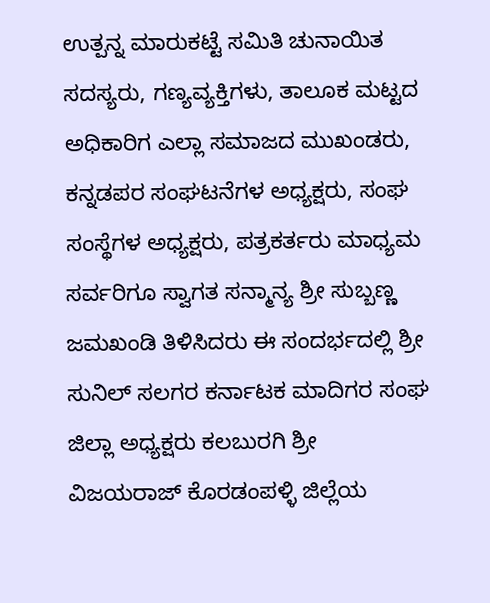ಉತ್ಪನ್ನ ಮಾರುಕಟ್ಟೆ ಸಮಿತಿ ಚುನಾಯಿತ ಸದಸ್ಯರು, ಗಣ್ಯವ್ಯಕ್ತಿಗಳು, ತಾಲೂಕ ಮಟ್ಟದ ಅಧಿಕಾರಿಗ ಎಲ್ಲಾ ಸಮಾಜದ ಮುಖಂಡರು, ಕನ್ನಡಪರ ಸಂಘಟನೆಗಳ ಅಧ್ಯಕ್ಷರು, ಸಂಘ ಸಂಸ್ಥೆಗಳ ಅಧ್ಯಕ್ಷರು, ಪತ್ರಕರ್ತರು ಮಾಧ್ಯಮ ಸರ್ವರಿಗೂ ಸ್ವಾಗತ ಸನ್ಮಾನ್ಯ ಶ್ರೀ ಸುಬ್ಬಣ್ಣ ಜಮಖಂಡಿ ತಿಳಿಸಿದರು ಈ ಸಂದರ್ಭದಲ್ಲಿ ಶ್ರೀ ಸುನಿಲ್ ಸಲಗರ ಕರ್ನಾಟಕ ಮಾದಿಗರ ಸಂಘ ಜಿಲ್ಲಾ ಅಧ್ಯಕ್ಷರು ಕಲಬುರಗಿ ಶ್ರೀ ವಿಜಯರಾಜ್ ಕೊರಡಂಪಳ್ಳಿ ಜಿಲ್ಲೆಯ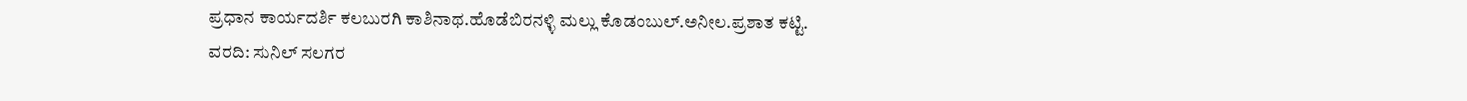ಪ್ರಧಾನ ಕಾರ್ಯದರ್ಶಿ ಕಲಬುರಗಿ ಕಾಶಿನಾಥ.ಹೊಡೆಬಿರನಳ್ಳಿ ಮಲ್ಲು ಕೊಡಂಬುಲ್.ಅನೀಲ.ಪ್ರಶಾತ ಕಟ್ಟಿ.
ವರದಿ: ಸುನಿಲ್ ಸಲಗರ